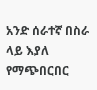አንድ ሰራተኛ በስራ ላይ እያለ የማጭበርበር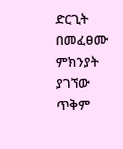ድርጊት በመፈፀሙ ምክንያት ያገኘው ጥቅም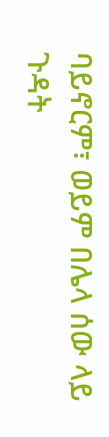ባይኖርም፣ ወይም በሌላ ሰው ላይ ጉዳት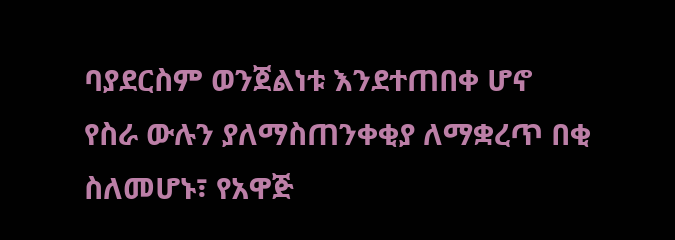ባያደርስም ወንጀልነቱ እንደተጠበቀ ሆኖ የስራ ውሉን ያለማስጠንቀቂያ ለማቋረጥ በቂ ስለመሆኑ፣ የአዋጅ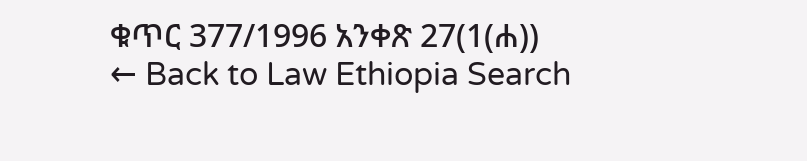ቁጥር 377/1996 አንቀጽ 27(1(ሐ))
← Back to Law Ethiopia Search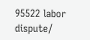95522 labor dispute/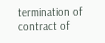termination of contract of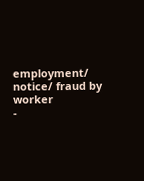employment/ notice/ fraud by worker
-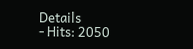Details
- Hits: 2050